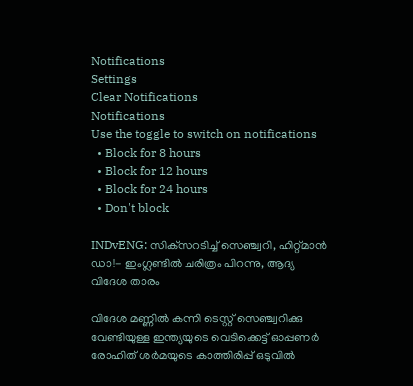Notifications
Settings
Clear Notifications
Notifications
Use the toggle to switch on notifications
  • Block for 8 hours
  • Block for 12 hours
  • Block for 24 hours
  • Don't block

INDvENG: സിക്‌സറടിച്ച് സെഞ്ച്വറി, ഹിറ്റ്മാന്‍ ഡാ!- ഇംഗ്ലണ്ടില്‍ ചരിത്രം പിറന്നു, ആദ്യ വിദേശ താരം

വിദേശ മണ്ണില്‍ കന്നി ടെസ്റ്റ് സെഞ്ച്വറിക്കു വേണ്ടിയുള്ള ഇന്ത്യയുടെ വെടിക്കെട്ട് ഓപ്പണര്‍ രോഹിത് ശര്‍മയുടെ കാത്തിരിപ്പ് ഒടുവില്‍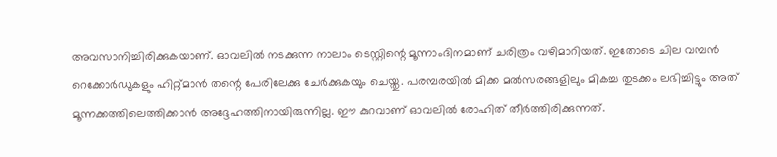അവസാനിച്ചിരിക്കുകയാണ്. ഓവലില്‍ നടക്കുന്ന നാലാം ടെസ്റ്റിന്റെ മൂന്നാംദിനമാണ് ചരിത്രം വഴിമാറിയത്. ഇതോടെ ചില വമ്പന്‍ റെക്കോര്‍ഡുകളും ഹിറ്റ്മാന്‍ തന്റെ പേരിലേക്കു ചേര്‍ക്കുകയും ചെയ്തു. പരമ്പരയില്‍ മിക്ക മല്‍സരങ്ങളിലും മികച്ച തുടക്കം ലഭിച്ചിട്ടും അത് മൂന്നക്കത്തിലെത്തിക്കാന്‍ അദ്ദേഹത്തിനായിരുന്നില്ല. ഈ കുറവാണ് ഓവലില്‍ രോഹിത് തീര്‍ത്തിരിക്കുന്നത്.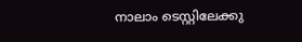നാലാം ടെസ്റ്റിലേക്കു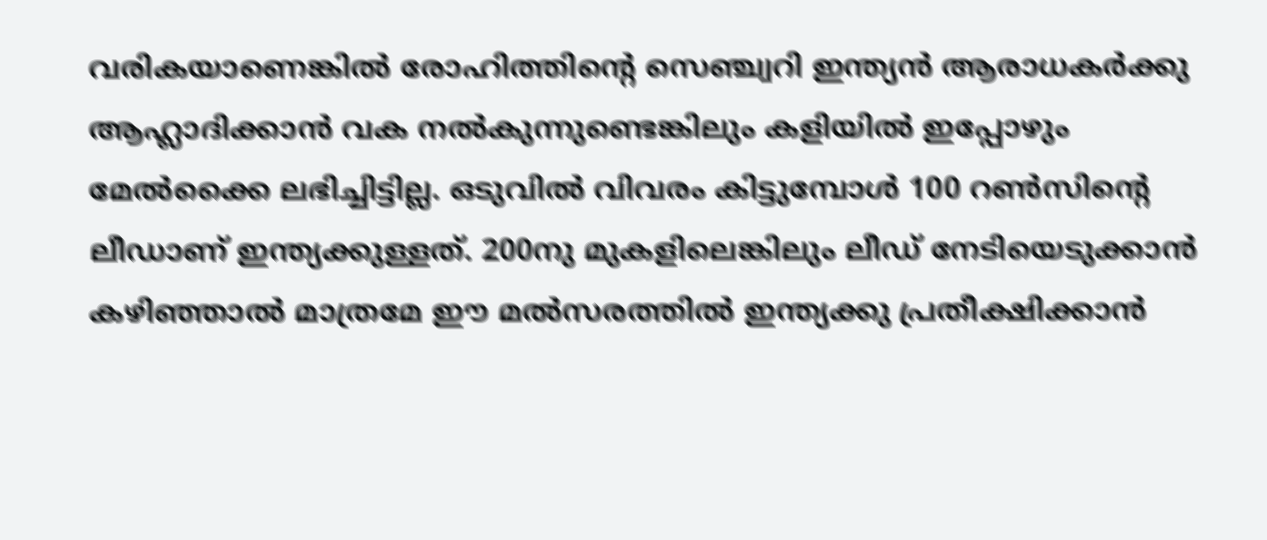വരികയാണെങ്കില്‍ രോഹിത്തിന്റെ സെഞ്ച്വറി ഇന്ത്യന്‍ ആരാധകര്‍ക്കു ആഹ്ലാദിക്കാന്‍ വക നല്‍കുന്നുണ്ടെങ്കിലും കളിയില്‍ ഇപ്പോഴും മേല്‍ക്കൈ ലഭിച്ചിട്ടില്ല. ഒടുവില്‍ വിവരം കിട്ടുമ്പോള്‍ 100 റണ്‍സിന്റെ ലീഡാണ് ഇന്ത്യക്കുള്ളത്. 200നു മുകളിലെങ്കിലും ലീഡ് നേടിയെടുക്കാന്‍ കഴിഞ്ഞാല്‍ മാത്രമേ ഈ മല്‍സരത്തില്‍ ഇന്ത്യക്കു പ്രതീക്ഷിക്കാന്‍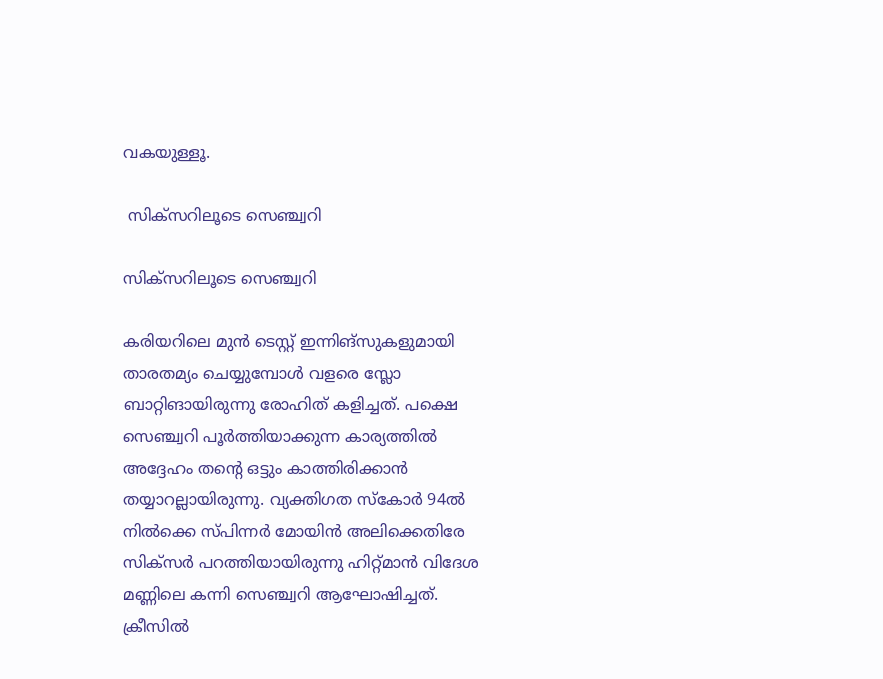വകയുള്ളൂ.

 സിക്‌സറിലൂടെ സെഞ്ച്വറി

സിക്‌സറിലൂടെ സെഞ്ച്വറി

കരിയറിലെ മുന്‍ ടെസ്റ്റ് ഇന്നിങ്‌സുകളുമായി താരതമ്യം ചെയ്യുമ്പോള്‍ വളരെ സ്ലോ ബാറ്റിങായിരുന്നു രോഹിത് കളിച്ചത്. പക്ഷെ സെഞ്ച്വറി പൂര്‍ത്തിയാക്കുന്ന കാര്യത്തില്‍ അദ്ദേഹം തന്റെ ഒട്ടും കാത്തിരിക്കാന്‍ തയ്യാറല്ലായിരുന്നു. വ്യക്തിഗത സ്‌കോര്‍ 94ല്‍ നില്‍ക്കെ സ്പിന്നര്‍ മോയിന്‍ അലിക്കെതിരേ സിക്‌സര്‍ പറത്തിയായിരുന്നു ഹിറ്റ്മാന്‍ വിദേശ മണ്ണിലെ കന്നി സെഞ്ച്വറി ആഘോഷിച്ചത്. ക്രീസില്‍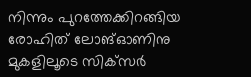നിന്നും പുറത്തേക്കിറങ്ങിയ രോഹിത് ലോങ്ഓണിനു മുകളിലൂടെ സിക്‌സര്‍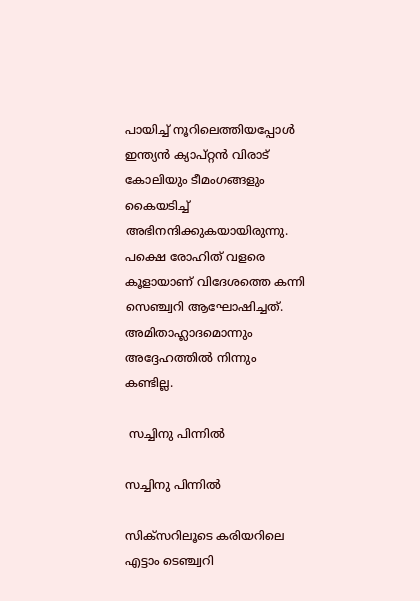പായിച്ച് നൂറിലെത്തിയപ്പോള്‍ ഇന്ത്യന്‍ ക്യാപ്റ്റന്‍ വിരാട് കോലിയും ടീമംഗങ്ങളും കൈയടിച്ച് അഭിനന്ദിക്കുകയായിരുന്നു. പക്ഷെ രോഹിത് വളരെ കൂളായാണ് വിദേശത്തെ കന്നി സെഞ്ച്വറി ആഘോഷിച്ചത്. അമിതാഹ്ലാദമൊന്നും അദ്ദേഹത്തില്‍ നിന്നും കണ്ടില്ല.

 സച്ചിനു പിന്നില്‍

സച്ചിനു പിന്നില്‍

സിക്‌സറിലൂടെ കരിയറിലെ എട്ടാം ടെഞ്ച്വറി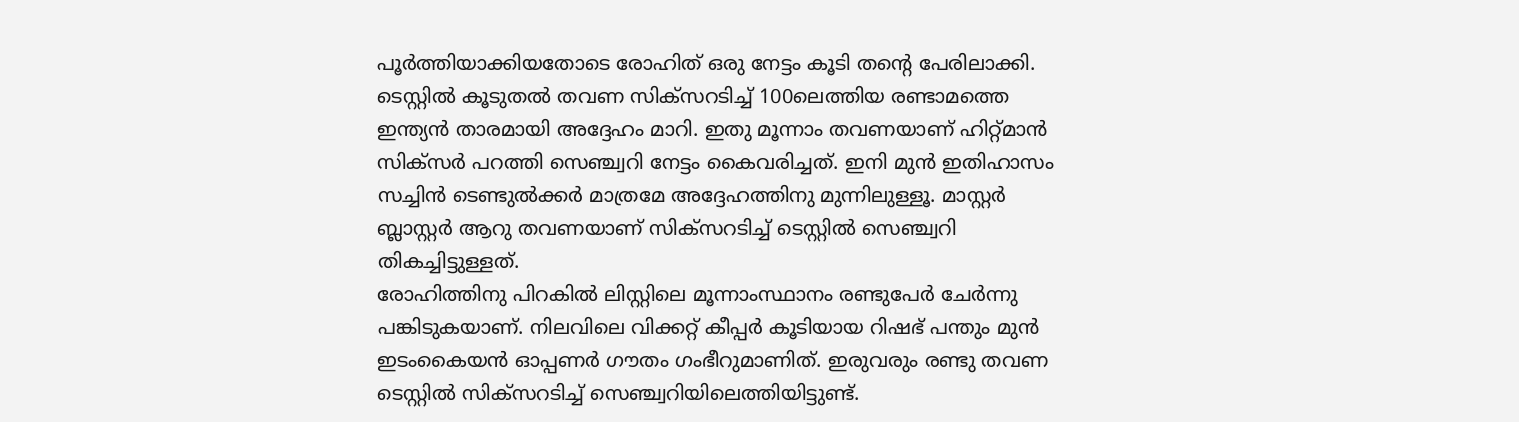പൂര്‍ത്തിയാക്കിയതോടെ രോഹിത് ഒരു നേട്ടം കൂടി തന്റെ പേരിലാക്കി. ടെസ്റ്റില്‍ കൂടുതല്‍ തവണ സിക്‌സറടിച്ച് 100ലെത്തിയ രണ്ടാമത്തെ ഇന്ത്യന്‍ താരമായി അദ്ദേഹം മാറി. ഇതു മൂന്നാം തവണയാണ് ഹിറ്റ്മാന്‍ സിക്‌സര്‍ പറത്തി സെഞ്ച്വറി നേട്ടം കൈവരിച്ചത്. ഇനി മുന്‍ ഇതിഹാസം സച്ചിന്‍ ടെണ്ടുല്‍ക്കര്‍ മാത്രമേ അദ്ദേഹത്തിനു മുന്നിലുള്ളൂ. മാസ്റ്റര്‍ ബ്ലാസ്റ്റര്‍ ആറു തവണയാണ് സിക്‌സറടിച്ച് ടെസ്റ്റില്‍ സെഞ്ച്വറി തികച്ചിട്ടുള്ളത്.
രോഹിത്തിനു പിറകില്‍ ലിസ്റ്റിലെ മൂന്നാംസ്ഥാനം രണ്ടുപേര്‍ ചേര്‍ന്നു പങ്കിടുകയാണ്. നിലവിലെ വിക്കറ്റ് കീപ്പര്‍ കൂടിയായ റിഷഭ് പന്തും മുന്‍ ഇടംകൈയന്‍ ഓപ്പണര്‍ ഗൗതം ഗംഭീറുമാണിത്. ഇരുവരും രണ്ടു തവണ ടെസ്റ്റില്‍ സിക്‌സറടിച്ച് സെഞ്ച്വറിയിലെത്തിയിട്ടുണ്ട്.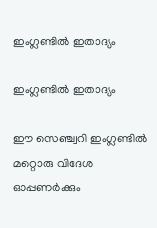ഇംഗ്ലണ്ടില്‍ ഇതാദ്യം

ഇംഗ്ലണ്ടില്‍ ഇതാദ്യം

ഈ സെഞ്ച്വറി ഇംഗ്ലണ്ടില്‍ മറ്റൊരു വിദേശ ഓപ്പണര്‍ക്കും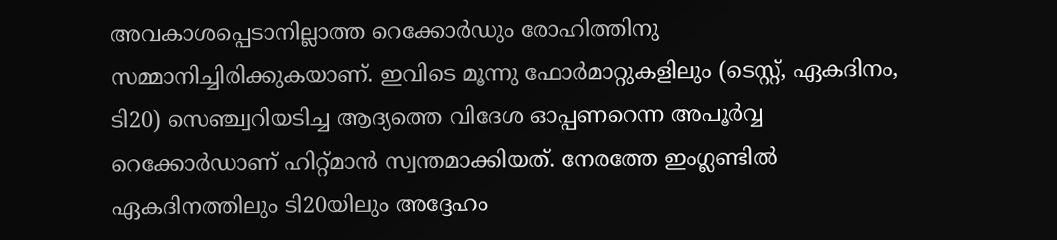അവകാശപ്പെടാനില്ലാത്ത റെക്കോര്‍ഡും രോഹിത്തിനു സമ്മാനിച്ചിരിക്കുകയാണ്. ഇവിടെ മൂന്നു ഫോര്‍മാറ്റുകളിലും (ടെസ്റ്റ്, ഏകദിനം, ടി20) സെഞ്ച്വറിയടിച്ച ആദ്യത്തെ വിദേശ ഓപ്പണറെന്ന അപൂര്‍വ്വ റെക്കോര്‍ഡാണ് ഹിറ്റ്മാന്‍ സ്വന്തമാക്കിയത്. നേരത്തേ ഇംഗ്ലണ്ടില്‍ ഏകദിനത്തിലും ടി20യിലും അദ്ദേഹം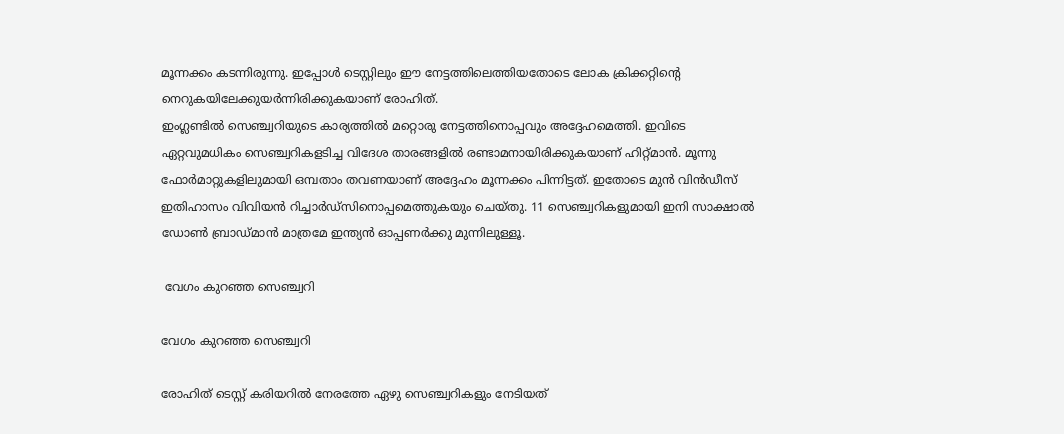മൂന്നക്കം കടന്നിരുന്നു. ഇപ്പോള്‍ ടെസ്റ്റിലും ഈ നേട്ടത്തിലെത്തിയതോടെ ലോക ക്രിക്കറ്റിന്റെ നെറുകയിലേക്കുയര്‍ന്നിരിക്കുകയാണ് രോഹിത്.
ഇംഗ്ലണ്ടില്‍ സെഞ്ച്വറിയുടെ കാര്യത്തില്‍ മറ്റൊരു നേട്ടത്തിനൊപ്പവും അദ്ദേഹമെത്തി. ഇവിടെ ഏറ്റവുമധികം സെഞ്ച്വറികളടിച്ച വിദേശ താരങ്ങളില്‍ രണ്ടാമനായിരിക്കുകയാണ് ഹിറ്റ്മാന്‍. മൂന്നു ഫോര്‍മാറ്റുകളിലുമായി ഒമ്പതാം തവണയാണ് അദ്ദേഹം മൂന്നക്കം പിന്നിട്ടത്. ഇതോടെ മുന്‍ വിന്‍ഡീസ് ഇതിഹാസം വിവിയന്‍ റിച്ചാര്‍ഡ്‌സിനൊപ്പമെത്തുകയും ചെയ്തു. 11 സെഞ്ച്വറികളുമായി ഇനി സാക്ഷാല്‍ ഡോണ്‍ ബ്രാഡ്മാന്‍ മാത്രമേ ഇന്ത്യന്‍ ഓപ്പണര്‍ക്കു മുന്നിലുള്ളൂ.

 വേഗം കുറഞ്ഞ സെഞ്ച്വറി

വേഗം കുറഞ്ഞ സെഞ്ച്വറി

രോഹിത് ടെസ്റ്റ് കരിയറില്‍ നേരത്തേ ഏഴു സെഞ്ച്വറികളും നേടിയത്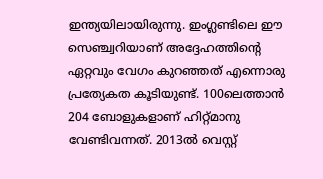ഇന്ത്യയിലായിരുന്നു. ഇംഗ്ലണ്ടിലെ ഈ സെഞ്ച്വറിയാണ് അദ്ദേഹത്തിന്റെ ഏറ്റവും വേഗം കുറഞ്ഞത് എന്നൊരു പ്രത്യേകത കൂടിയുണ്ട്. 100ലെത്താന്‍ 204 ബോളുകളാണ് ഹിറ്റ്മാനു വേണ്ടിവന്നത്. 2013ല്‍ വെസ്റ്റ്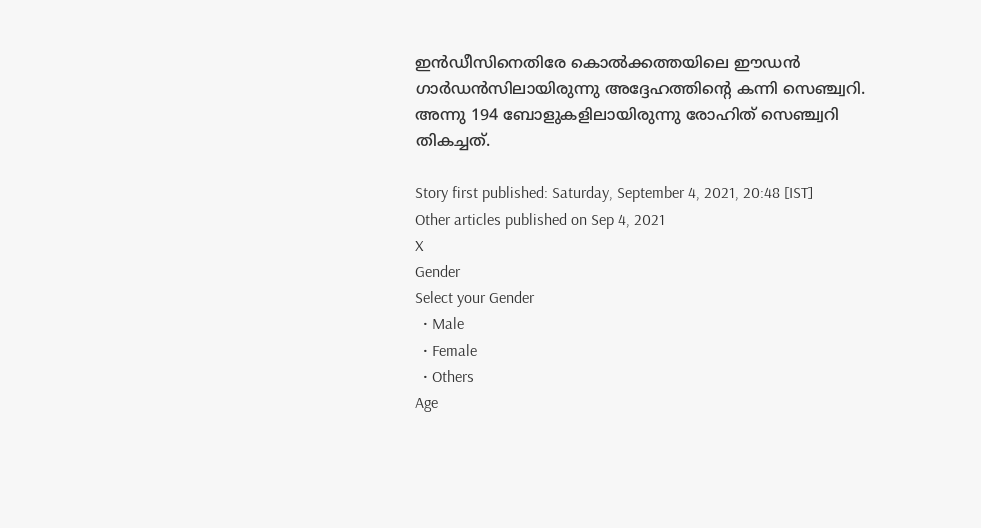ഇന്‍ഡീസിനെതിരേ കൊല്‍ക്കത്തയിലെ ഈഡന്‍ ഗാര്‍ഡന്‍സിലായിരുന്നു അദ്ദേഹത്തിന്റെ കന്നി സെഞ്ച്വറി. അന്നു 194 ബോളുകളിലായിരുന്നു രോഹിത് സെഞ്ച്വറി തികച്ചത്.

Story first published: Saturday, September 4, 2021, 20:48 [IST]
Other articles published on Sep 4, 2021
X
Gender
Select your Gender
  • Male
  • Female
  • Others
Age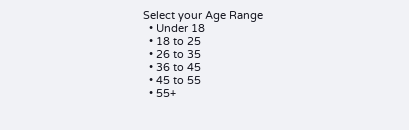Select your Age Range
  • Under 18
  • 18 to 25
  • 26 to 35
  • 36 to 45
  • 45 to 55
  • 55+